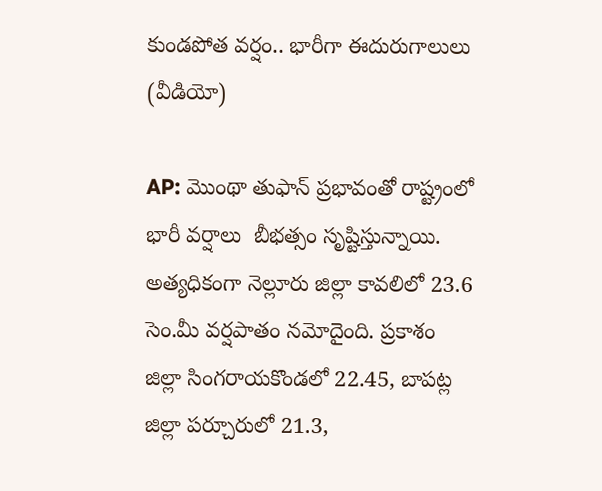కుండపోత వర్షం.. భారీగా ఈదురుగాలులు (వీడియో)

AP: మొంథా తుఫాన్ ప్రభావంతో రాష్ట్రంలో భారీ వర్షాలు  బీభత్సం సృష్టిస్తున్నాయి. అత్యధికంగా నెల్లూరు జిల్లా కావలిలో 23.6 సెం.మీ వర్షపాతం నమోదైంది. ప్రకాశం జిల్లా సింగరాయకొండలో 22.45, బాపట్ల జిల్లా పర్చూరులో 21.3,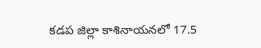కడప జిల్లా కాశినాయనలో 17.5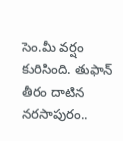సెం.మీ వర్షం కురిసింది. తుఫాన్ తీరం దాటిన నరసాపురం..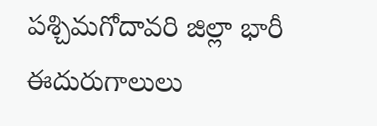పశ్చిమగోదావరి జిల్లా భారీ ఈదురుగాలులు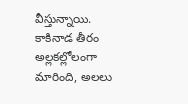వీస్తున్నాయి. కాకినాడ తీరం అల్లకల్లోలంగా మారింది, అలలు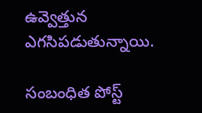ఉవ్వెత్తున ఎగసిపడుతున్నాయి.

సంబంధిత పోస్ట్